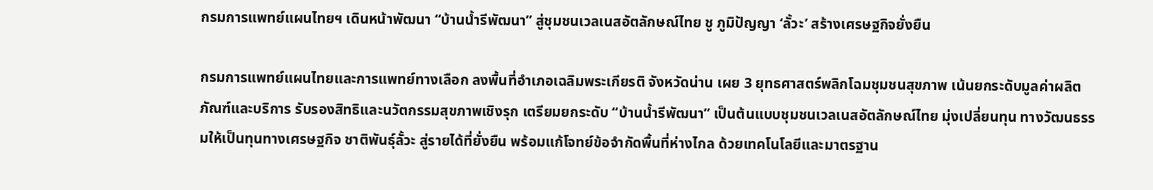กรมการแพทย์แผนไทยฯ เดินหน้าพัฒนา “บ้านน้ำรีพัฒนา” สู่ชุมชนเวลเนสอัตลักษณ์ไทย ชู ภูมิปัญญา ‘ลั้วะ’ สร้างเศรษฐกิจยั่งยืน

กรมการแพทย์แผนไทยและการแพทย์ทางเลือก ลงพื้นที่อำเภอเฉลิมพระเกียรติ จังหวัดน่าน เผย 3 ยุทธศาสตร์พลิกโฉมชุมชนสุขภาพ เน้นยกระดับมูลค่าผลิตภัณฑ์และบริการ รับรองสิทธิและนวัตกรรมสุขภาพเชิงรุก เตรียมยกระดับ “บ้านน้ำรีพัฒนา” เป็นต้นแบบชุมชนเวลเนสอัตลักษณ์ไทย มุ่งเปลี่ยนทุน ทางวัฒนธรรมให้เป็นทุนทางเศรษฐกิจ ชาติพันธุ์ลั้วะ สู่รายได้ที่ยั่งยืน พร้อมแก้โจทย์ข้อจำกัดพื้นที่ห่างไกล ด้วยเทคโนโลยีและมาตรฐาน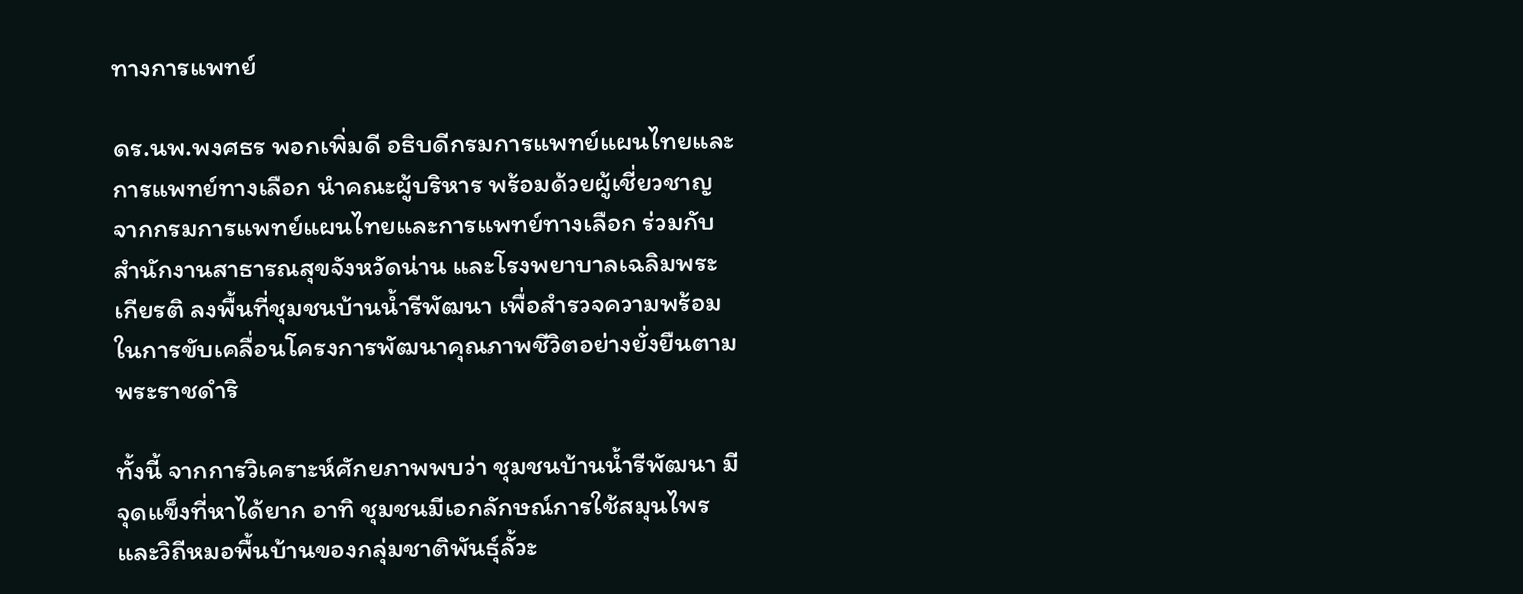ทางการแพทย์

ดร.นพ.พงศธร พอกเพิ่มดี อธิบดีกรมการแพทย์แผนไทยและการแพทย์ทางเลือก นำคณะผู้บริหาร พร้อมด้วยผู้เชี่ยวชาญ จากกรมการแพทย์แผนไทยและการแพทย์ทางเลือก ร่วมกับสำนักงานสาธารณสุขจังหวัดน่าน และโรงพยาบาลเฉลิมพระเกียรติ ลงพื้นที่ชุมชนบ้านน้ำรีพัฒนา เพื่อสำรวจความพร้อม ในการขับเคลื่อนโครงการพัฒนาคุณภาพชีวิตอย่างยั่งยืนตามพระราชดำริ

ทั้งนี้ จากการวิเคราะห์ศักยภาพพบว่า ชุมชนบ้านน้ำรีพัฒนา มีจุดแข็งที่หาได้ยาก อาทิ ชุมชนมีเอกลักษณ์การใช้สมุนไพรและวิถีหมอพื้นบ้านของกลุ่มชาติพันธุ์ลั้วะ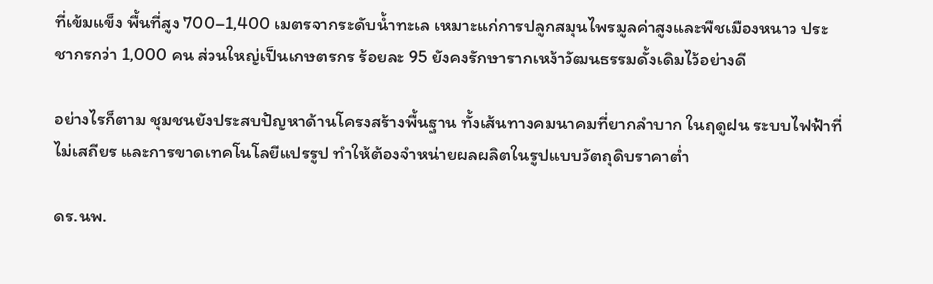ที่เข้มแข็ง พื้นที่สูง 700–1,400 เมตรจากระดับน้ำทะเล เหมาะแก่การปลูกสมุนไพรมูลค่าสูงและพืชเมืองหนาว ประชากรกว่า 1,000 คน ส่วนใหญ่เป็นเกษตรกร ร้อยละ 95 ยังคงรักษารากเหง้าวัฒนธรรมดั้งเดิมไว้อย่างดี

อย่างไรก็ตาม ชุมชนยังประสบปัญหาด้านโครงสร้างพื้นฐาน ทั้งเส้นทางคมนาคมที่ยากลำบาก ในฤดูฝน ระบบไฟฟ้าที่ไม่เสถียร และการขาดเทคโนโลยีแปรรูป ทำให้ต้องจำหน่ายผลผลิตในรูปแบบวัตถุดิบราคาต่ำ

ดร.นพ.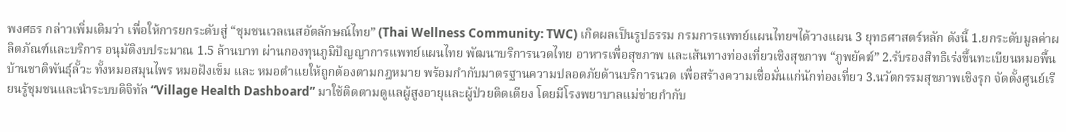พงศธร กล่าวเพิ่มเติมว่า เพื่อให้การยกระดับสู่ “ชุมชนเวลเนสอัตลักษณ์ไทย” (Thai Wellness Community: TWC) เกิดผลเป็นรูปธรรม กรมการแพทย์แผนไทยฯได้วางแผน 3 ยุทธศาสตร์หลัก ดังนี้ 1.ยกระดับมูลค่าผลิตภัณฑ์และบริการ อนุมัติงบประมาณ 1.5 ล้านบาท ผ่านกองทุนภูมิปัญญาการแพทย์แผนไทย พัฒนาบริการนวดไทย อาหารเพื่อสุขภาพ และเส้นทางท่องเที่ยวเชิงสุขภาพ “ภูพยัคฆ์” 2.รับรองสิทธิเร่งขึ้นทะเบียนหมอพื้นบ้านชาติพันธุ์ลั้วะ ทั้งหมอสมุนไพร หมอฝังเข็ม และ หมอตำแยให้ถูกต้องตามกฎหมาย พร้อมกำกับมาตรฐานความปลอดภัยด้านบริการนวด เพื่อสร้างความเชื่อมั่นแก่นักท่องเที่ยว 3.นวัตกรรมสุขภาพเชิงรุก จัดตั้งศูนย์เรียนรู้ชุมชนและนำระบบดิจิทัล “Village Health Dashboard” มาใช้ติดตามดูแลผู้สูงอายุและผู้ป่วยติดเตียง โดยมีโรงพยาบาลแม่ข่ายกำกับ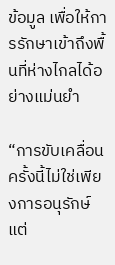ข้อมูล เพื่อให้การรักษาเข้าถึงพื้นที่ห่างไกลได้อย่างแม่นยำ

“การขับเคลื่อนครั้งนี้ไม่ใช่เพียงการอนุรักษ์ แต่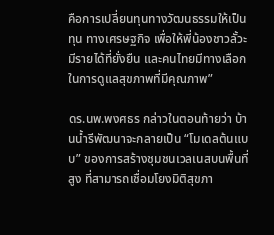คือการเปลี่ยนทุนทางวัฒนธรรมให้เป็นทุน ทางเศรษฐกิจ เพื่อให้พี่น้องชาวลั้วะมีรายได้ที่ยั่งยืน และคนไทยมีทางเลือกในการดูแลสุขภาพที่มีคุณภาพ”

ดร.นพ.พงศธร กล่าวในตอนท้ายว่า บ้านน้ำรีพัฒนาจะกลายเป็น “โมเดลต้นแบบ” ของการสร้างชุมชนเวลเนสบนพื้นที่สูง ที่สามารถเชื่อมโยงมิติสุขภา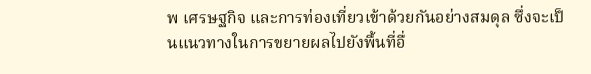พ เศรษฐกิจ และการท่องเที่ยวเข้าด้วยกันอย่างสมดุล ซึ่งจะเป็นแนวทางในการขยายผลไปยังพื้นที่อื่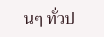นๆ ทั่วป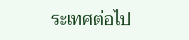ระเทศต่อไป